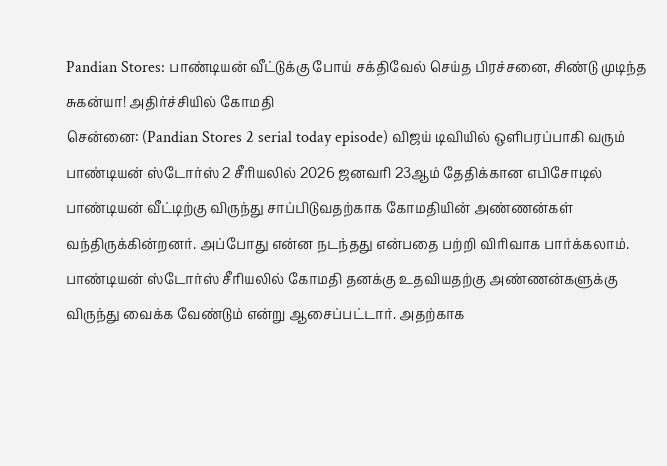Pandian Stores: பாண்டியன் வீட்டுக்கு போய் சக்திவேல் செய்த பிரச்சனை, சிண்டு முடிந்த சுகன்யா! அதிர்ச்சியில் கோமதி
சென்னை: (Pandian Stores 2 serial today episode) விஜய் டிவியில் ஒளிபரப்பாகி வரும் பாண்டியன் ஸ்டோர்ஸ் 2 சீரியலில் 2026 ஜனவரி 23ஆம் தேதிக்கான எபிசோடில் பாண்டியன் வீட்டிற்கு விருந்து சாப்பிடுவதற்காக கோமதியின் அண்ணன்கள் வந்திருக்கின்றனர். அப்போது என்ன நடந்தது என்பதை பற்றி விரிவாக பார்க்கலாம்.
பாண்டியன் ஸ்டோர்ஸ் சீரியலில் கோமதி தனக்கு உதவியதற்கு அண்ணன்களுக்கு விருந்து வைக்க வேண்டும் என்று ஆசைப்பட்டார். அதற்காக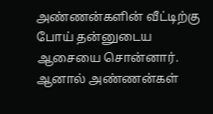அண்ணன்களின் வீட்டிற்கு போய் தன்னுடைய ஆசையை சொன்னார். ஆனால் அண்ணன்கள்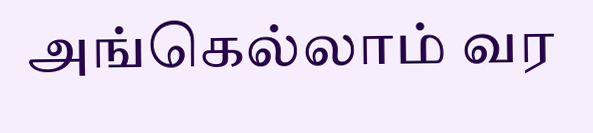அங்கெல்லாம் வர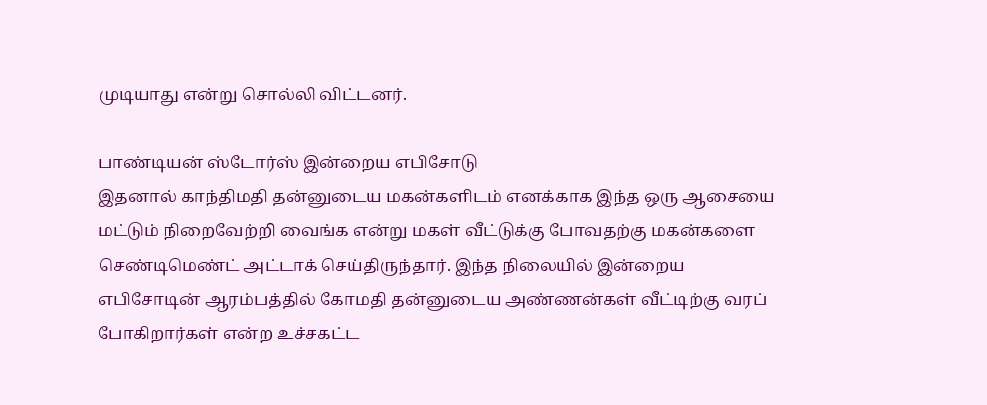முடியாது என்று சொல்லி விட்டனர்.

பாண்டியன் ஸ்டோர்ஸ் இன்றைய எபிசோடு
இதனால் காந்திமதி தன்னுடைய மகன்களிடம் எனக்காக இந்த ஒரு ஆசையை மட்டும் நிறைவேற்றி வைங்க என்று மகள் வீட்டுக்கு போவதற்கு மகன்களை செண்டிமெண்ட் அட்டாக் செய்திருந்தார். இந்த நிலையில் இன்றைய எபிசோடின் ஆரம்பத்தில் கோமதி தன்னுடைய அண்ணன்கள் வீட்டிற்கு வரப் போகிறார்கள் என்ற உச்சகட்ட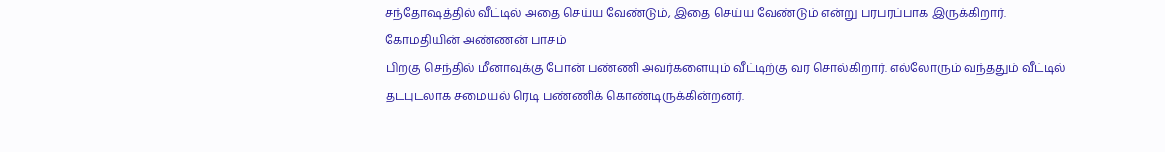சந்தோஷத்தில் வீட்டில் அதை செய்ய வேண்டும், இதை செய்ய வேண்டும் என்று பரபரப்பாக இருக்கிறார்.
கோமதியின் அண்ணன் பாசம்
பிறகு செந்தில் மீனாவுக்கு போன் பண்ணி அவர்களையும் வீட்டிற்கு வர சொல்கிறார். எல்லோரும் வந்ததும் வீட்டில் தடபுடலாக சமையல் ரெடி பண்ணிக் கொண்டிருக்கின்றனர்.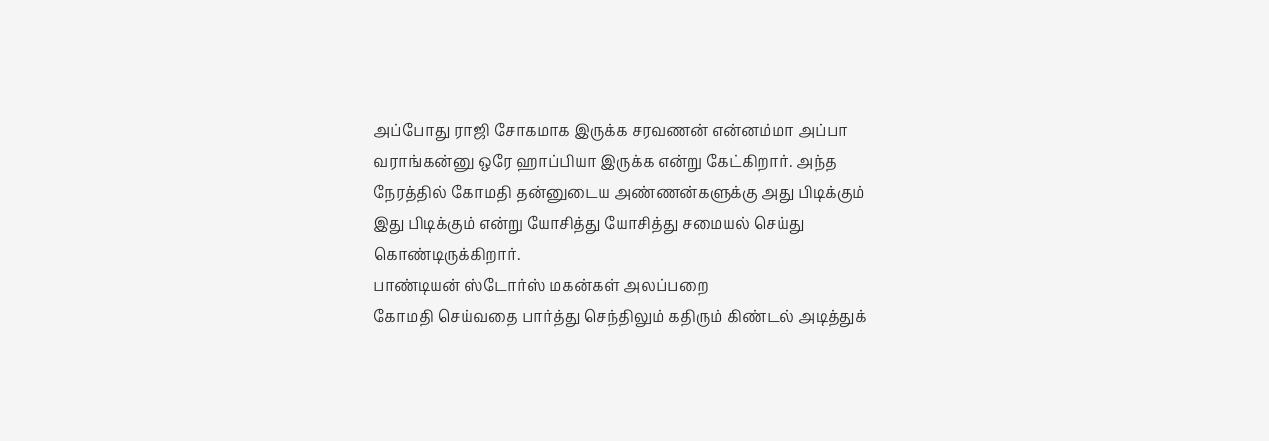அப்போது ராஜி சோகமாக இருக்க சரவணன் என்னம்மா அப்பா வராங்கன்னு ஒரே ஹாப்பியா இருக்க என்று கேட்கிறார். அந்த நேரத்தில் கோமதி தன்னுடைய அண்ணன்களுக்கு அது பிடிக்கும் இது பிடிக்கும் என்று யோசித்து யோசித்து சமையல் செய்து கொண்டிருக்கிறார்.
பாண்டியன் ஸ்டோர்ஸ் மகன்கள் அலப்பறை
கோமதி செய்வதை பார்த்து செந்திலும் கதிரும் கிண்டல் அடித்துக்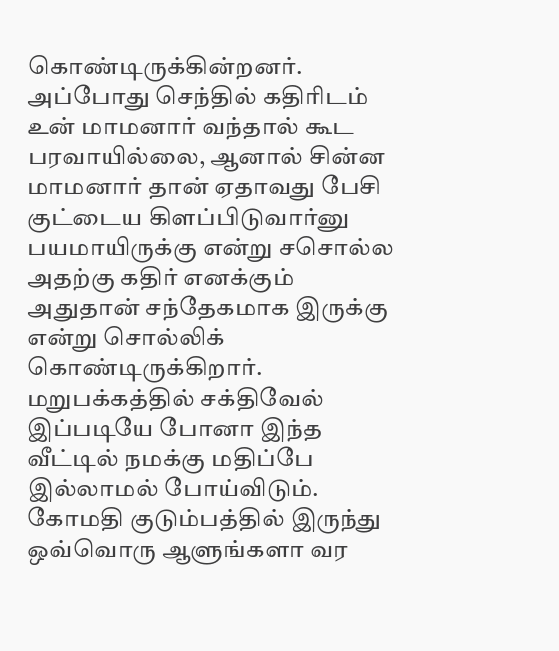கொண்டிருக்கின்றனர். அப்போது செந்தில் கதிரிடம் உன் மாமனார் வந்தால் கூட பரவாயில்லை, ஆனால் சின்ன மாமனார் தான் ஏதாவது பேசி குட்டைய கிளப்பிடுவார்னு பயமாயிருக்கு என்று சசொல்ல அதற்கு கதிர் எனக்கும் அதுதான் சந்தேகமாக இருக்கு என்று சொல்லிக் கொண்டிருக்கிறார்.
மறுபக்கத்தில் சக்திவேல் இப்படியே போனா இந்த வீட்டில் நமக்கு மதிப்பே இல்லாமல் போய்விடும். கோமதி குடும்பத்தில் இருந்து ஒவ்வொரு ஆளுங்களா வர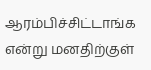ஆரம்பிச்சிட்டாங்க என்று மனதிற்குள்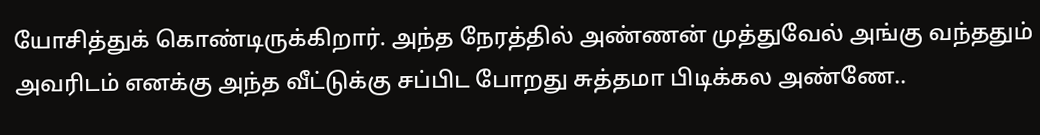யோசித்துக் கொண்டிருக்கிறார். அந்த நேரத்தில் அண்ணன் முத்துவேல் அங்கு வந்ததும் அவரிடம் எனக்கு அந்த வீட்டுக்கு சப்பிட போறது சுத்தமா பிடிக்கல அண்ணே..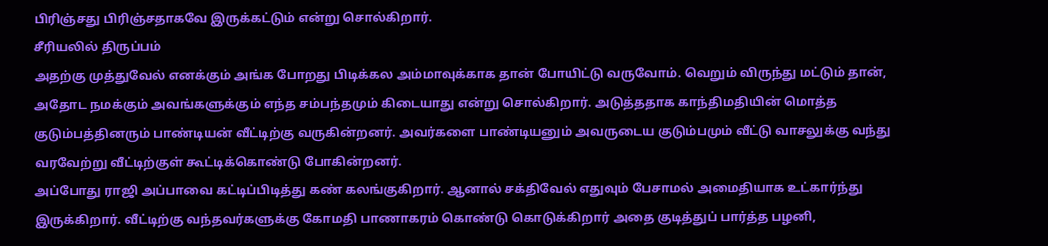பிரிஞ்சது பிரிஞ்சதாகவே இருக்கட்டும் என்று சொல்கிறார்.
சீரியலில் திருப்பம்
அதற்கு முத்துவேல் எனக்கும் அங்க போறது பிடிக்கல அம்மாவுக்காக தான் போயிட்டு வருவோம். வெறும் விருந்து மட்டும் தான், அதோட நமக்கும் அவங்களுக்கும் எந்த சம்பந்தமும் கிடையாது என்று சொல்கிறார். அடுத்ததாக காந்திமதியின் மொத்த குடும்பத்தினரும் பாண்டியன் வீட்டிற்கு வருகின்றனர். அவர்களை பாண்டியனும் அவருடைய குடும்பமும் வீட்டு வாசலுக்கு வந்து வரவேற்று வீட்டிற்குள் கூட்டிக்கொண்டு போகின்றனர்.
அப்போது ராஜி அப்பாவை கட்டிப்பிடித்து கண் கலங்குகிறார். ஆனால் சக்திவேல் எதுவும் பேசாமல் அமைதியாக உட்கார்ந்து இருக்கிறார். வீட்டிற்கு வந்தவர்களுக்கு கோமதி பாணாகரம் கொண்டு கொடுக்கிறார் அதை குடித்துப் பார்த்த பழனி,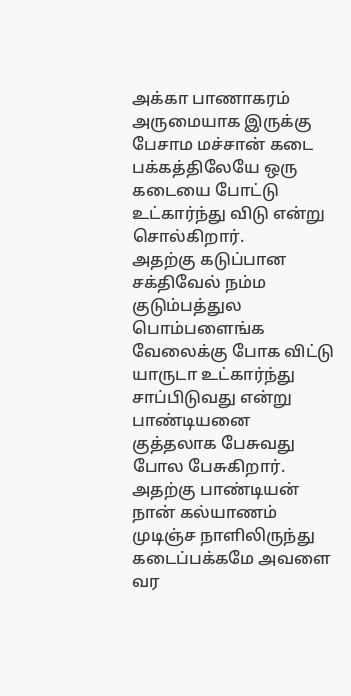அக்கா பாணாகரம் அருமையாக இருக்கு பேசாம மச்சான் கடை பக்கத்திலேயே ஒரு கடையை போட்டு உட்கார்ந்து விடு என்று சொல்கிறார்.
அதற்கு கடுப்பான சக்திவேல் நம்ம குடும்பத்துல பொம்பளைங்க வேலைக்கு போக விட்டு யாருடா உட்கார்ந்து சாப்பிடுவது என்று பாண்டியனை குத்தலாக பேசுவது போல பேசுகிறார். அதற்கு பாண்டியன் நான் கல்யாணம் முடிஞ்ச நாளிலிருந்து கடைப்பக்கமே அவளை வர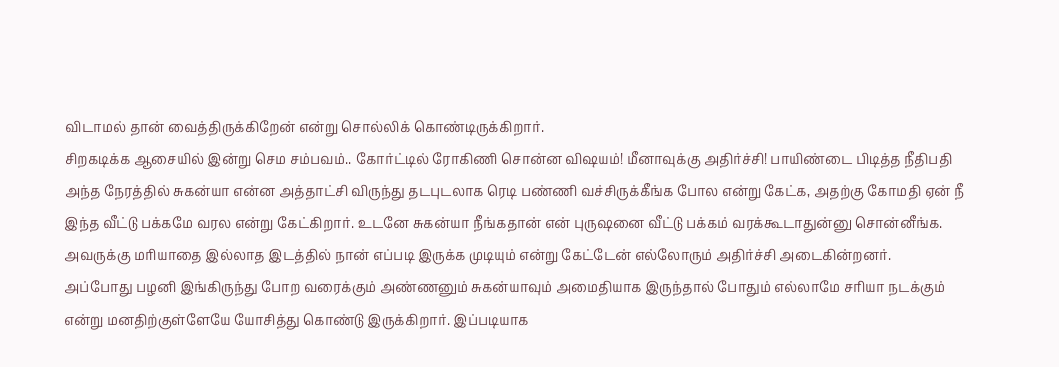விடாமல் தான் வைத்திருக்கிறேன் என்று சொல்லிக் கொண்டிருக்கிறார்.
சிறகடிக்க ஆசையில் இன்று செம சம்பவம்.. கோர்ட்டில் ரோகிணி சொன்ன விஷயம்! மீனாவுக்கு அதிர்ச்சி! பாயிண்டை பிடித்த நீதிபதி
அந்த நேரத்தில் சுகன்யா என்ன அத்தாட்சி விருந்து தடபுடலாக ரெடி பண்ணி வச்சிருக்கீங்க போல என்று கேட்க, அதற்கு கோமதி ஏன் நீ இந்த வீட்டு பக்கமே வரல என்று கேட்கிறார். உடனே சுகன்யா நீங்கதான் என் புருஷனை வீட்டு பக்கம் வரக்கூடாதுன்னு சொன்னீங்க. அவருக்கு மரியாதை இல்லாத இடத்தில் நான் எப்படி இருக்க முடியும் என்று கேட்டேன் எல்லோரும் அதிர்ச்சி அடைகின்றனர்.
அப்போது பழனி இங்கிருந்து போற வரைக்கும் அண்ணனும் சுகன்யாவும் அமைதியாக இருந்தால் போதும் எல்லாமே சரியா நடக்கும் என்று மனதிற்குள்ளேயே யோசித்து கொண்டு இருக்கிறார். இப்படியாக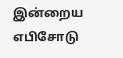இன்றைய எபிசோடு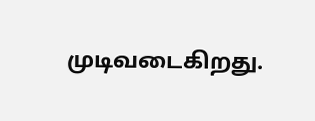முடிவடைகிறது.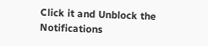Click it and Unblock the Notifications